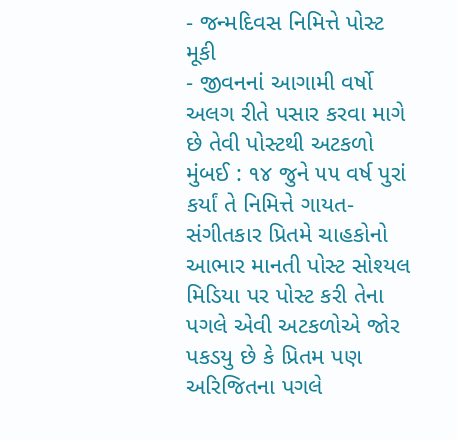- જન્મદિવસ નિમિત્તે પોસ્ટ મૂકી
- જીવનનાં આગામી વર્ષો અલગ રીતે પસાર કરવા માગે છે તેવી પોસ્ટથી અટકળો
મુંબઈ : ૧૪ જુને ૫૫ વર્ષ પુરાં કર્યાં તે નિમિત્તે ગાયત-સંગીતકાર પ્રિતમે ચાહકોનો આભાર માનતી પોસ્ટ સોશ્યલ મિડિયા પર પોસ્ટ કરી તેના પગલે એવી અટકળોએ જોર પકડયુ છે કે પ્રિતમ પણ અરિજિતના પગલે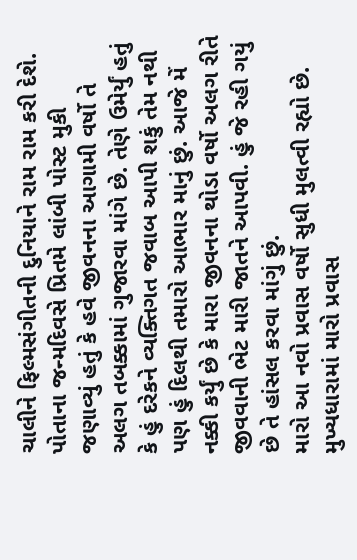ચાલીને ફિલ્મસંગીતની દુનિયાને રામ રામ કરી દેશે.
પોતાના જન્મદિવસે પ્રિતમે લાંબી પોસ્ટ મુકી જણાવ્યું હતું કે હવે જીવનના આગામી વર્ષો તે અલગ તબક્કામાં ગુજારવા માંગે છે. તેણે ઉમેર્યું હતું કે હું દરેકને વ્યક્તિગત જવાબ આપી શકું તેમ નથી પણ હું દિલથી તમારો આભાર માનું છું. આજે મેં નક્કી કર્યું છે કે મારા જીવનના થોડા વર્ષો અલગ રીતે જીવવાની ભેટ મારી જાતને આપવી. હું જે રહી ગયું છે તે હાંસલ કરવા માંગું છું.
મારો આ નવો પ્રવાસ વર્ષો સુધી મુલત્વી રહ્યો છે. મુખ્યધારામાં મારો પ્રવાસ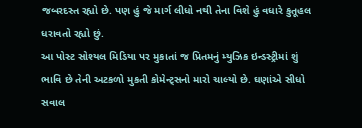જબરદસ્ત રહ્યો છે. પણ હું જે માર્ગ લીધો નથી તેના વિશે હું વધારે કુતૂહલ ધરાવતો રહ્યો છું.
આ પોસ્ટ સોશ્યલ મિડિયા પર મુકાતાં જ પ્રિતમનું મ્યુઝિક ઇન્ડસ્ટ્રીમાં શું ભાવિ છે તેની અટકળો મુકતી કોમેન્ટ્સનો મારો ચાલ્યો છે. ઘણાંએ સીધો સવાલ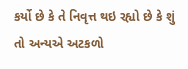કર્યો છે કે તે નિવૃત્ત થઇ રહ્યો છે કે શું તો અન્યએ અટકળો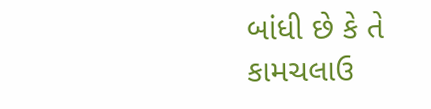બાંધી છે કે તે કામચલાઉ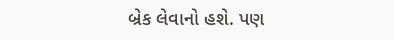બ્રેક લેવાનો હશે. પણ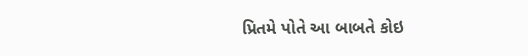પ્રિતમે પોતે આ બાબતે કોઇ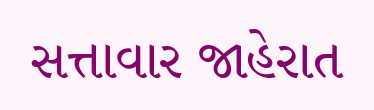સત્તાવાર જાહેરાત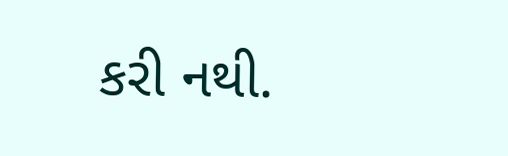કરી નથી.